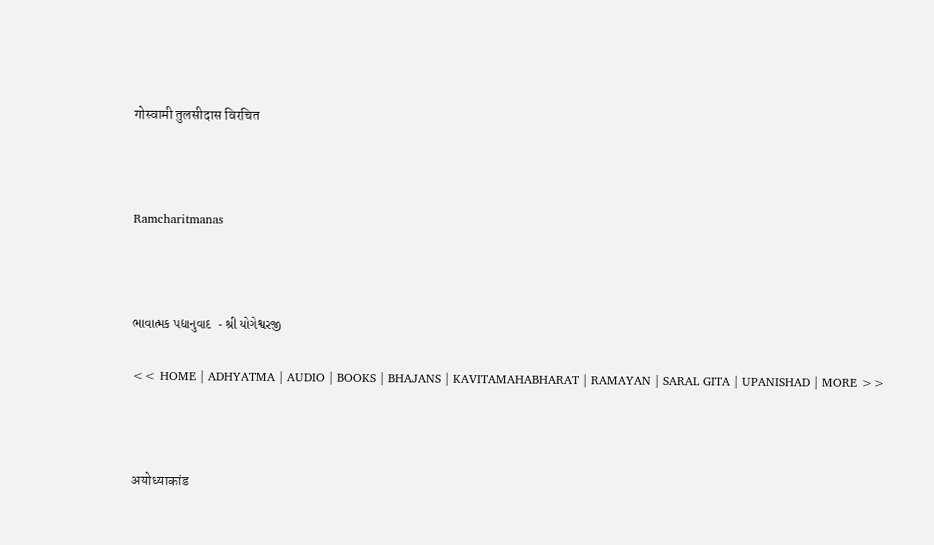गोस्वामी तुलसीदास विरचित



Ramcharitmanas



ભાવાત્મક પદ્યાનુવાદ  - શ્રી યોગેશ્વરજી

<< HOME | ADHYATMA | AUDIO | BOOKS | BHAJANS | KAVITAMAHABHARAT | RAMAYAN | SARAL GITA | UPANISHAD | MORE >>



अयोध्याकांड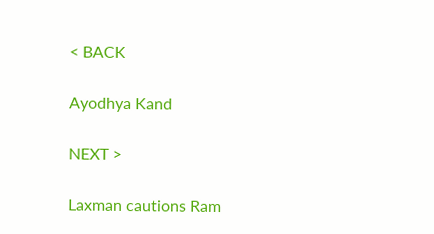< BACK

Ayodhya Kand

NEXT >

Laxman cautions Ram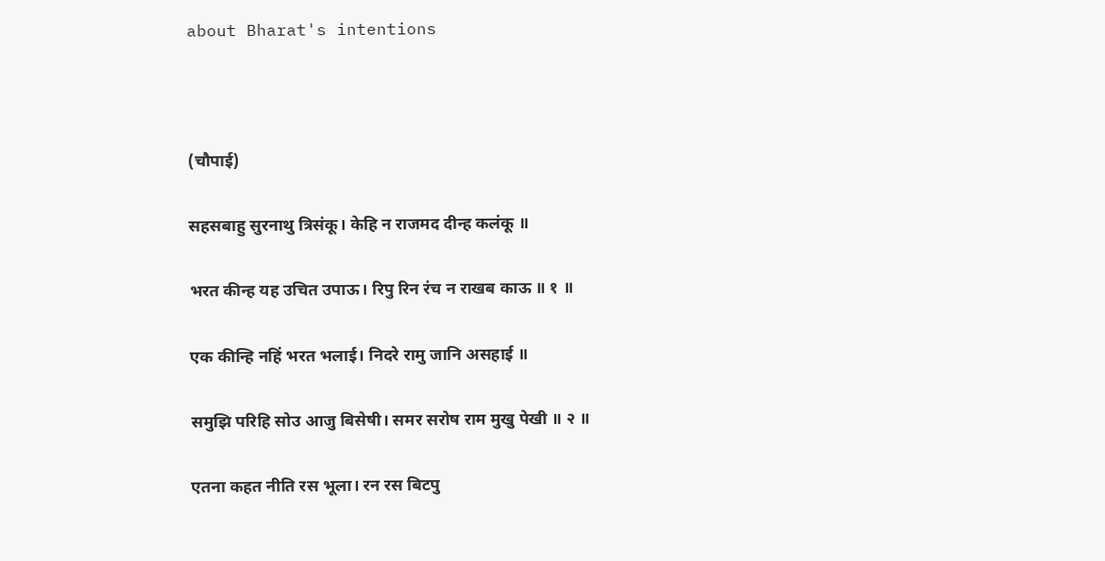about Bharat's intentions



(चौपाई)

सहसबाहु सुरनाथु त्रिसंकू। केहि न राजमद दीन्ह कलंकू ॥

भरत कीन्ह यह उचित उपाऊ। रिपु रिन रंच न राखब काऊ ॥ १ ॥

एक कीन्हि नहिं भरत भलाई। निदरे रामु जानि असहाई ॥

समुझि परिहि सोउ आजु बिसेषी। समर सरोष राम मुखु पेखी ॥ २ ॥

एतना कहत नीति रस भूला। रन रस बिटपु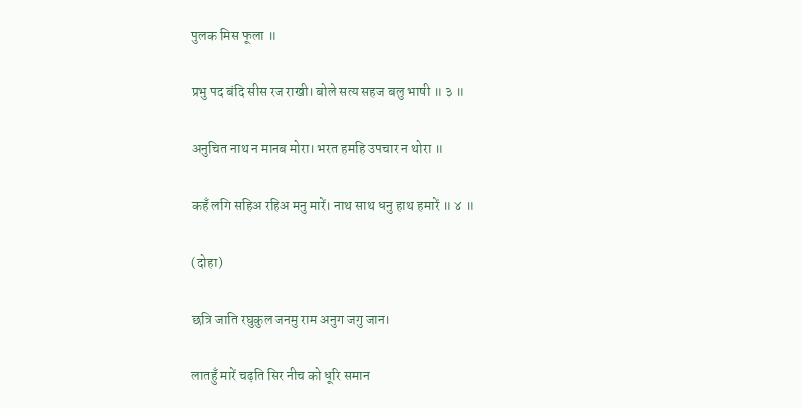पुलक मिस फूला ॥

प्रभु पद बंदि सीस रज राखी। बोले सत्य सहज बलु भाषी ॥ ३ ॥

अनुचित नाथ न मानब मोरा। भरत हमहि उपचार न थोरा ॥

कहँ लगि सहिअ रहिअ मनु मारें। नाथ साथ धनु हाथ हमारें ॥ ४ ॥

(दोहा)

छत्रि जाति रघुकुल जनमु राम अनुग जगु जान।

लातहुँ मारें चढ़ति सिर नीच को धूरि समान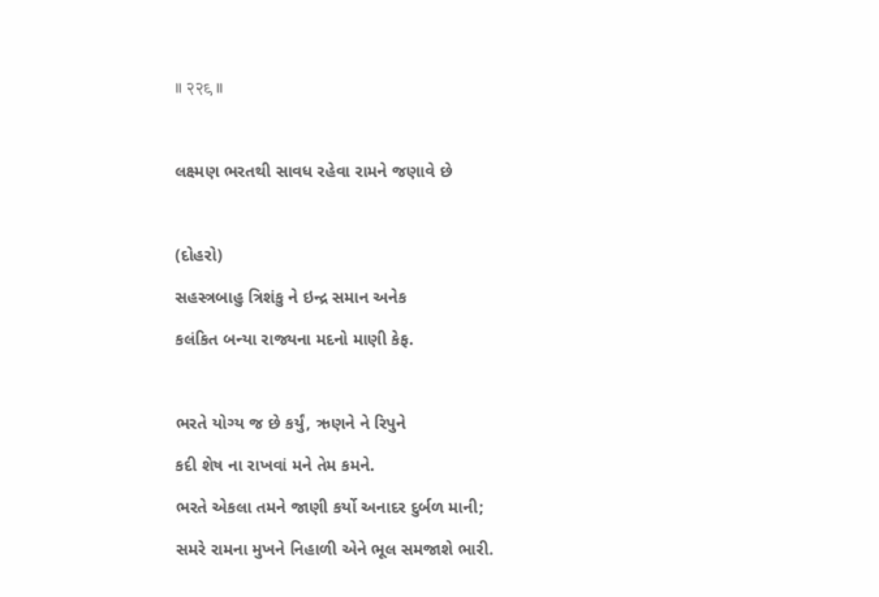॥ २२९ ॥



લક્ષ્મણ ભરતથી સાવધ રહેવા રામને જણાવે છે



(દોહરો)

સહસ્ત્રબાહુ ત્રિશંકુ ને ઇન્દ્ર સમાન અનેક

કલંકિત બન્યા રાજ્યના મદનો માણી કેફ.



ભરતે યોગ્ય જ છે કર્યું, ઋણને ને રિપુને

કદી શેષ ના રાખવાં મને તેમ કમને.

ભરતે એકલા તમને જાણી કર્યો અનાદર દુર્બળ માની;

સમરે રામના મુખને નિહાળી એને ભૂલ સમજાશે ભારી.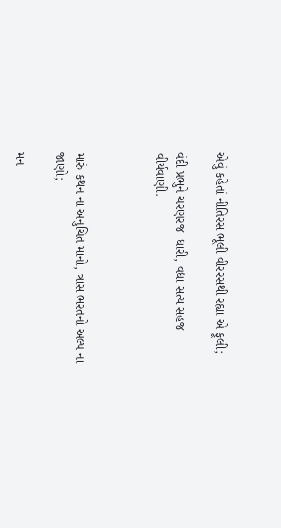એવું કહેતાં નીતિરસ ભૂલી વીરરસથી રહ્યા એ ફૂલી;

વંદી પ્રભુને ચરણરજ  ધારી, વદ્યા સત્ય સહજ વીર્યવાણી.



મારું કથન ના અનુચિત માનો, ત્રાસ ભરતનો અલ્પ ના જાણો;

મન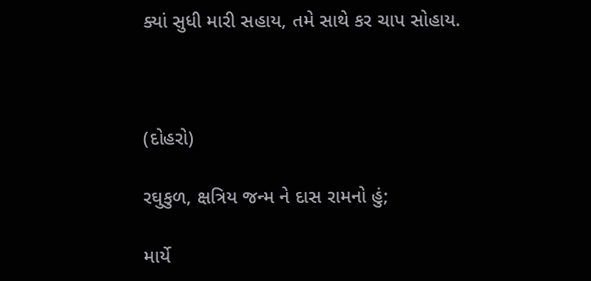ક્યાં સુધી મારી સહાય, તમે સાથે કર ચાપ સોહાય.



(દોહરો)

રઘુકુળ, ક્ષત્રિય જન્મ ને દાસ રામનો હું;

માર્યે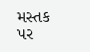મસ્તક પર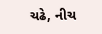ચઢે, નીચ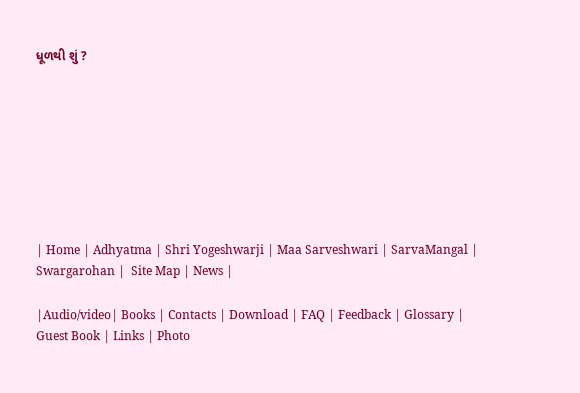ધૂળથી શું ?








| Home | Adhyatma | Shri Yogeshwarji | Maa Sarveshwari | SarvaMangal | Swargarohan |  Site Map | News |

|Audio/video| Books | Contacts | Download | FAQ | Feedback | Glossary | Guest Book | Links | Photo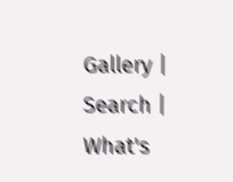Gallery | Search | What's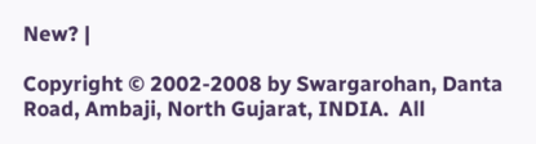New? |

Copyright © 2002-2008 by Swargarohan, Danta Road, Ambaji, North Gujarat, INDIA.  All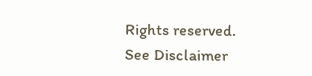Rights reserved. See Disclaimer